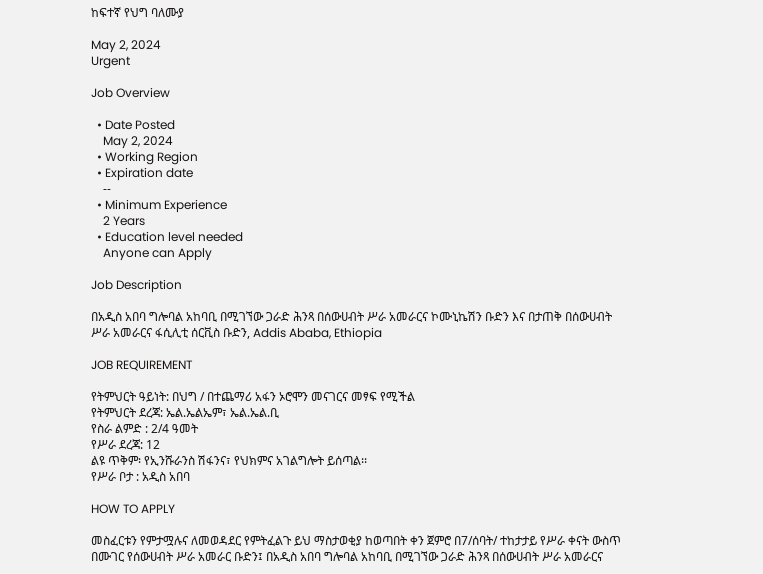ከፍተኛ የህግ ባለሙያ

May 2, 2024
Urgent

Job Overview

  • Date Posted
    May 2, 2024
  • Working Region
  • Expiration date
    --
  • Minimum Experience
    2 Years
  • Education level needed
    Anyone can Apply

Job Description

በአዲስ አበባ ግሎባል አከባቢ በሚገኘው ጋራድ ሕንጻ በሰውሀብት ሥራ አመራርና ኮሙኒኬሽን ቡድን እና በታጠቅ በሰውሀብት ሥራ አመራርና ፋሲሊቲ ሰርቪስ ቡድን, Addis Ababa, Ethiopia

JOB REQUIREMENT

የትምህርት ዓይነት: በህግ / በተጨማሪ አፋን ኦሮሞን መናገርና መፃፍ የሚችል
የትምህርት ደረጃ: ኤል.ኤልኤም፣ ኤል.ኤል.ቢ
የስራ ልምድ : 2/4 ዓመት
የሥራ ደረጃ: 12
ልዩ ጥቅም፡ የኢንሹራንስ ሽፋንና፣ የህክምና አገልግሎት ይሰጣል፡፡
የሥራ ቦታ : አዲስ አበባ

HOW TO APPLY

መስፈርቱን የምታሟሉና ለመወዳደር የምትፈልጉ ይህ ማስታወቂያ ከወጣበት ቀን ጀምሮ በ7/ሰባት/ ተከታታይ የሥራ ቀናት ውስጥ በሙገር የሰውሀብት ሥራ አመራር ቡድን፤ በአዲስ አበባ ግሎባል አከባቢ በሚገኘው ጋራድ ሕንጻ በሰውሀብት ሥራ አመራርና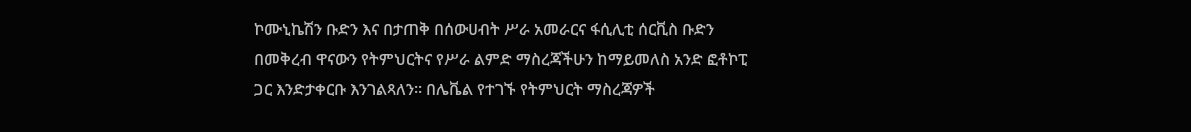ኮሙኒኬሽን ቡድን እና በታጠቅ በሰውሀብት ሥራ አመራርና ፋሲሊቲ ሰርቪስ ቡድን በመቅረብ ዋናውን የትምህርትና የሥራ ልምድ ማስረጃችሁን ከማይመለስ አንድ ፎቶኮፒ ጋር እንድታቀርቡ እንገልጻለን፡፡ በሌቬል የተገኙ የትምህርት ማስረጃዎች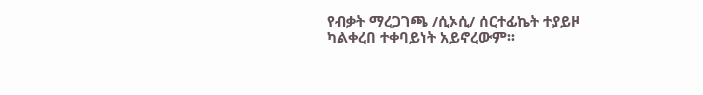የብቃት ማረጋገጫ /ሲኦሲ/ ሰርተፊኬት ተያይዞ ካልቀረበ ተቀባይነት አይኖረውም፡፡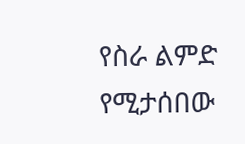የስራ ልምድ የሚታሰበው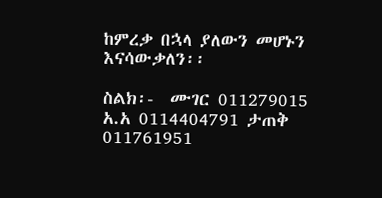ከምረቃ በኋላ ያለውን መሆኑን እናሳውቃለን፡፡

ስልክ፡-  ሙገር 011279015   አ.አ 0114404791 ታጠቅ 011761951